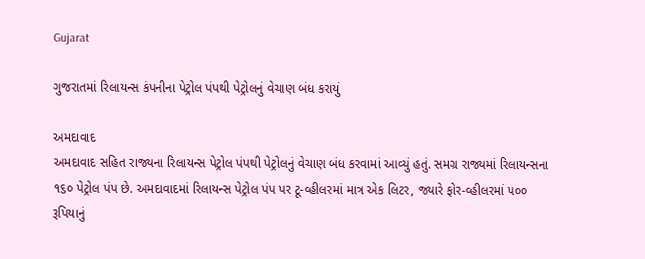Gujarat

ગુજરાતમાં રિલાયન્સ કંપનીના પેટ્રોલ પંપથી પેટ્રોલનું વેચાણ બંધ કરાયું

અમદાવાદ
અમદાવાદ સહિત રાજ્યના રિલાયન્સ પેટ્રોલ પંપથી પેટ્રોલનું વેચાણ બંધ કરવામાં આવ્યું હતું. સમગ્ર રાજ્યમાં રિલાયન્સના ૧૬૦ પેટ્રોલ પંપ છે. અમદાવાદમાં રિલાયન્સ પેટ્રોલ પંપ પર ટૂ-વ્હીલરમાં માત્ર એક લિટર, જ્યારે ફોર-વ્હીલરમાં ૫૦૦ રૂપિયાનું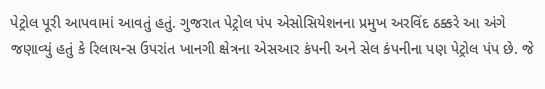પેટ્રોલ પૂરી આપવામાં આવતું હતું. ગુજરાત પેટ્રોલ પંપ એસોસિયેશનના પ્રમુખ અરવિંદ ઠક્કરે આ અંગે જણાવ્યું હતું કે રિલાયન્સ ઉપરાંત ખાનગી ક્ષેત્રના એસઆર કંપની અને સેલ કંપનીના પણ પેટ્રોલ પંપ છે. જે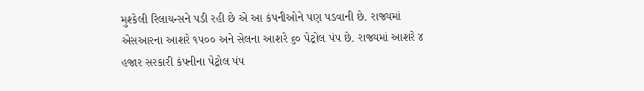મુશ્કેલી રિલાયન્સને પડી રહી છે એ આ કંપનીઓને પણ પડવાની છે. રાજ્યમાં એસઆરના આશરે ૧૫૦૦ અને સેલના આશરે ૬૦ પેટ્રોલ પંપ છે. રાજ્યમાં આશરે ૪ હજાર સરકારી કંપનીના પેટ્રોલ પંપ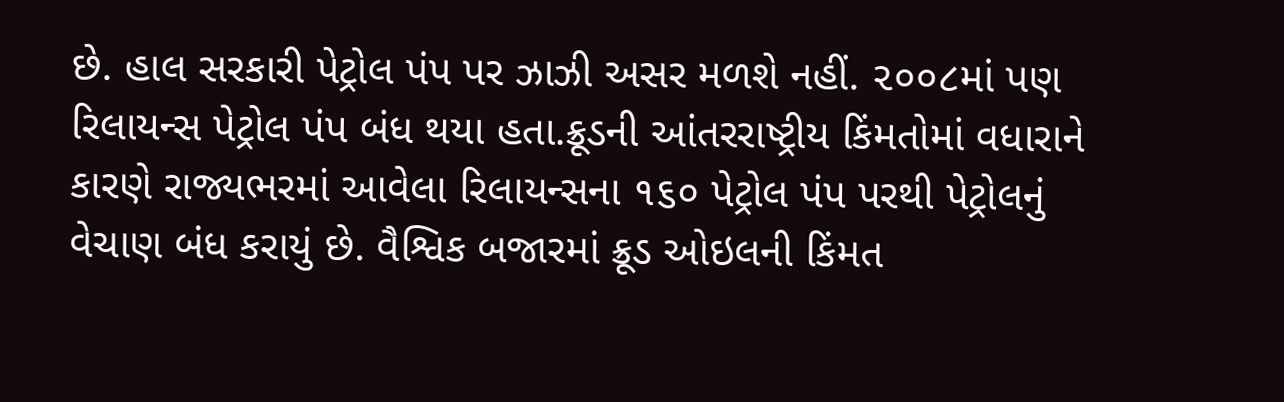છે. હાલ સરકારી પેટ્રોલ પંપ પર ઝાઝી અસર મળશે નહીં. ૨૦૦૮માં પણ રિલાયન્સ પેટ્રોલ પંપ બંધ થયા હતા.ક્રૂડની આંતરરાષ્ટ્રીય કિંમતોમાં વધારાને કારણે રાજ્યભરમાં આવેલા રિલાયન્સના ૧૬૦ પેટ્રોલ પંપ પરથી પેટ્રોલનું વેચાણ બંધ કરાયું છે. વૈશ્વિક બજારમાં ક્રૂડ ઓઇલની કિંમત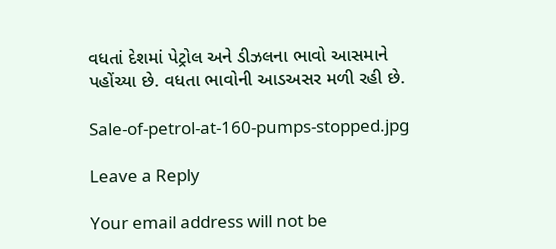વધતાં દેશમાં પેટ્રોલ અને ડીઝલના ભાવો આસમાને પહોંચ્યા છે. વધતા ભાવોની આડઅસર મળી રહી છે.

Sale-of-petrol-at-160-pumps-stopped.jpg

Leave a Reply

Your email address will not be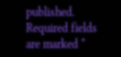published. Required fields are marked *